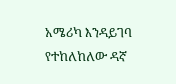አሜሪካ እንዳይገባ የተከለከለው ዳኛ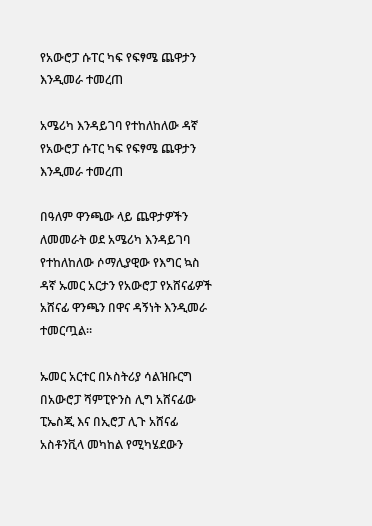የአውሮፓ ሱፐር ካፍ የፍፃሜ ጨዋታን እንዲመራ ተመረጠ

አሜሪካ እንዳይገባ የተከለከለው ዳኛ የአውሮፓ ሱፐር ካፍ የፍፃሜ ጨዋታን እንዲመራ ተመረጠ

በዓለም ዋንጫው ላይ ጨዋታዎችን ለመመራት ወደ አሜሪካ እንዳይገባ የተከለከለው ሶማሊያዊው የእግር ኳስ ዳኛ ኡመር አርታን የአውሮፓ የአሸናፊዎች አሸናፊ ዋንጫን በዋና ዳኝነት እንዲመራ ተመርጧል።

ኡመር አርተር በኦስትሪያ ሳልዝቡርግ በአውሮፓ ሻምፒዮንስ ሊግ አሸናፊው ፒኤስጂ እና በኢሮፓ ሊጉ አሸናፊ አስቶንቪላ መካከል የሚካሄደውን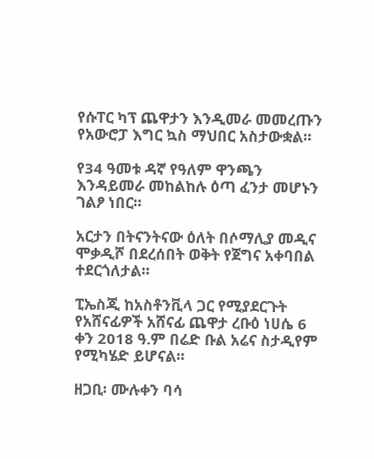የሱፐር ካፕ ጨዋታን እንዲመራ መመረጡን የአውሮፓ እግር ኳስ ማህበር አስታውቋል።

የ34 ዓመቱ ዳኛ የዓለም ዋንጫን እንዳይመራ መከልከሉ ዕጣ ፈንታ መሆኑን ገልፆ ነበር።

አርታን በትናንትናው ዕለት በሶማሊያ መዲና ሞቃዲሾ በደረሰበት ወቅት የጀግና አቀባበል ተደርጎለታል።

ፒኤስጂ ከአስቶንቪላ ጋር የሚያደርጉት የአሸናፊዎች አሸናፊ ጨዋታ ረቡዕ ነሀሴ 6 ቀን 2018 ዓ.ም በሬድ ቡል አሬና ስታዲየም የሚካሄድ ይሆናል።

ዘጋቢ፡ ሙሉቀን ባሳ